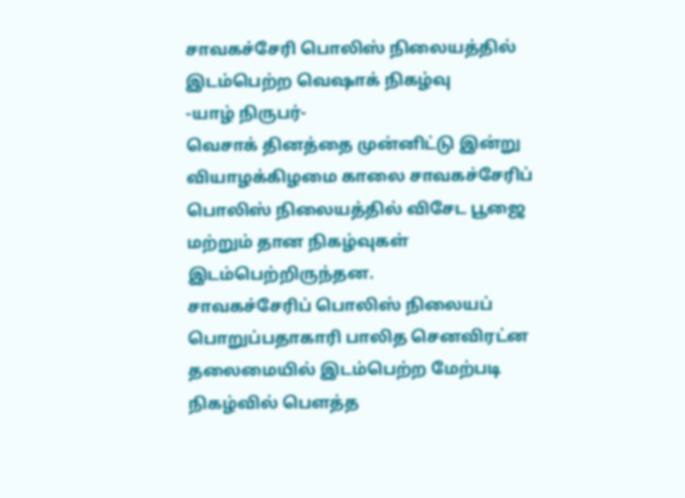சாவகச்சேரி பொலிஸ் நிலையத்தில் இடம்பெற்ற வெஷாக் நிகழ்வு
-யாழ் நிருபர்-
வெசாக் தினத்தை முன்னிட்டு இன்று வியாழக்கிழமை காலை சாவகச்சேரிப் பொலிஸ் நிலையத்தில் விசேட பூஜை மற்றும் தான நிகழ்வுகள் இடம்பெற்றிருந்தன.
சாவகச்சேரிப் பொலிஸ் நிலையப் பொறுப்பதாகாரி பாலித செனவிரட்ன தலைமையில் இடம்பெற்ற மேற்படி நிகழ்வில் பௌத்த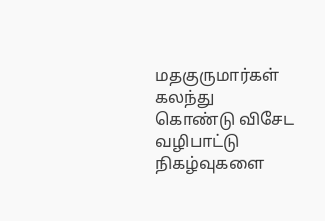மதகுருமார்கள் கலந்து கொண்டு விசேட வழிபாட்டு நிகழ்வுகளை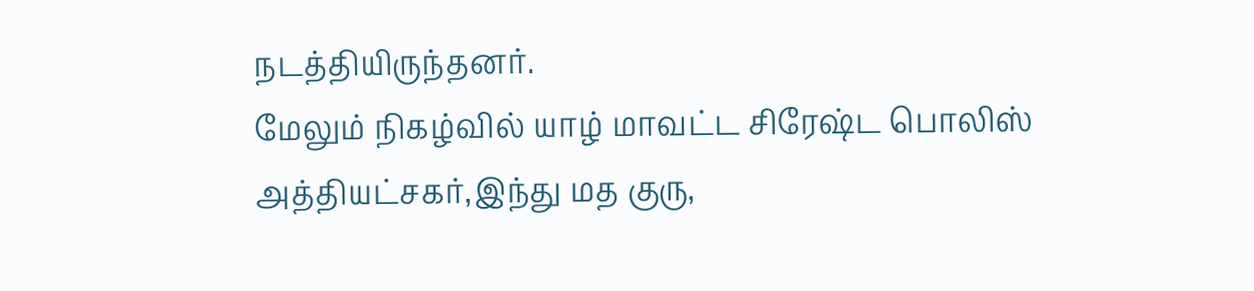நடத்தியிருந்தனர்.
மேலும் நிகழ்வில் யாழ் மாவட்ட சிரேஷ்ட பொலிஸ் அத்தியட்சகர்,இந்து மத குரு,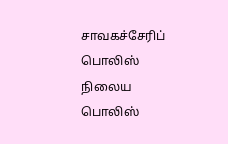சாவகச்சேரிப் பொலிஸ் நிலைய பொலிஸ்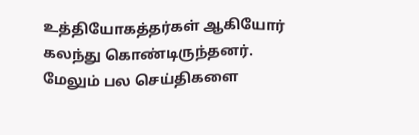உத்தியோகத்தர்கள் ஆகியோர் கலந்து கொண்டிருந்தனர்.
மேலும் பல செய்திகளை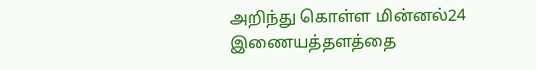அறிந்து கொள்ள மின்னல்24 இணையத்தளத்தை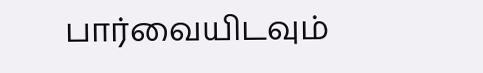பார்வையிடவும்